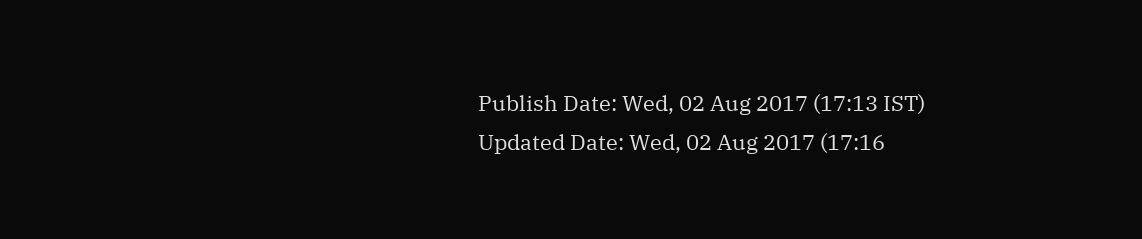Publish Date: Wed, 02 Aug 2017 (17:13 IST)
Updated Date: Wed, 02 Aug 2017 (17:16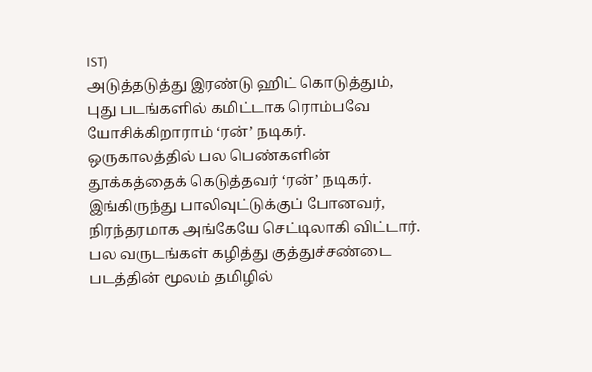IST)
அடுத்தடுத்து இரண்டு ஹிட் கொடுத்தும், புது படங்களில் கமிட்டாக ரொம்பவே யோசிக்கிறாராம் ‘ரன்’ நடிகர்.
ஒருகாலத்தில் பல பெண்களின் தூக்கத்தைக் கெடுத்தவர் ‘ரன்’ நடிகர். இங்கிருந்து பாலிவுட்டுக்குப் போனவர், நிரந்தரமாக அங்கேயே செட்டிலாகி விட்டார். பல வருடங்கள் கழித்து குத்துச்சண்டை படத்தின் மூலம் தமிழில்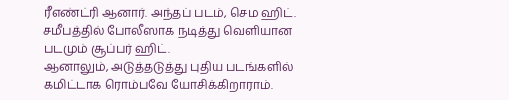ரீஎண்ட்ரி ஆனார். அந்தப் படம், செம ஹிட். சமீபத்தில் போலீஸாக நடித்து வெளியான படமும் சூப்பர் ஹிட்.
ஆனாலும், அடுத்தடுத்து புதிய படங்களில் கமிட்டாக ரொம்பவே யோசிக்கிறாராம்.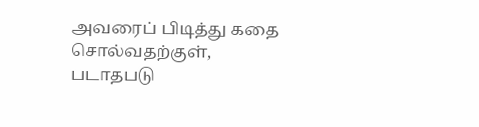அவரைப் பிடித்து கதை சொல்வதற்குள், படாதபடு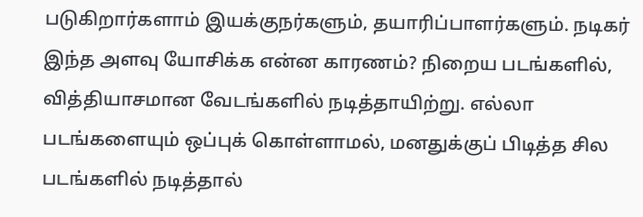படுகிறார்களாம் இயக்குநர்களும், தயாரிப்பாளர்களும். நடிகர் இந்த அளவு யோசிக்க என்ன காரணம்? நிறைய படங்களில், வித்தியாசமான வேடங்களில் நடித்தாயிற்று. எல்லா படங்களையும் ஒப்புக் கொள்ளாமல், மனதுக்குப் பிடித்த சில படங்களில் நடித்தால்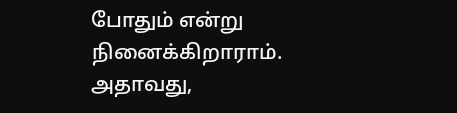போதும் என்று நினைக்கிறாராம். அதாவது,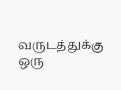வருடத்துக்கு ஒரு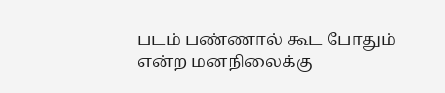படம் பண்ணால் கூட போதும் என்ற மனநிலைக்கு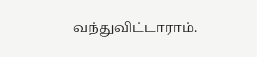வந்துவிட்டாராம்.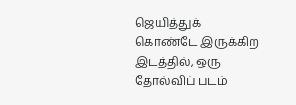ஜெயித்துக் கொண்டே இருக்கிற இடத்தில், ஒரு தோல்விப் படம்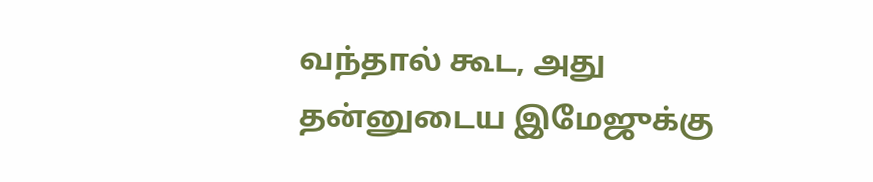வந்தால் கூட, அது தன்னுடைய இமேஜுக்கு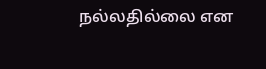நல்லதில்லை என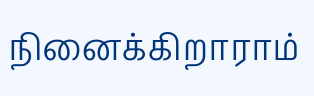நினைக்கிறாராம்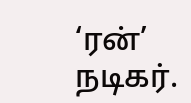‘ரன்’ நடிகர்.